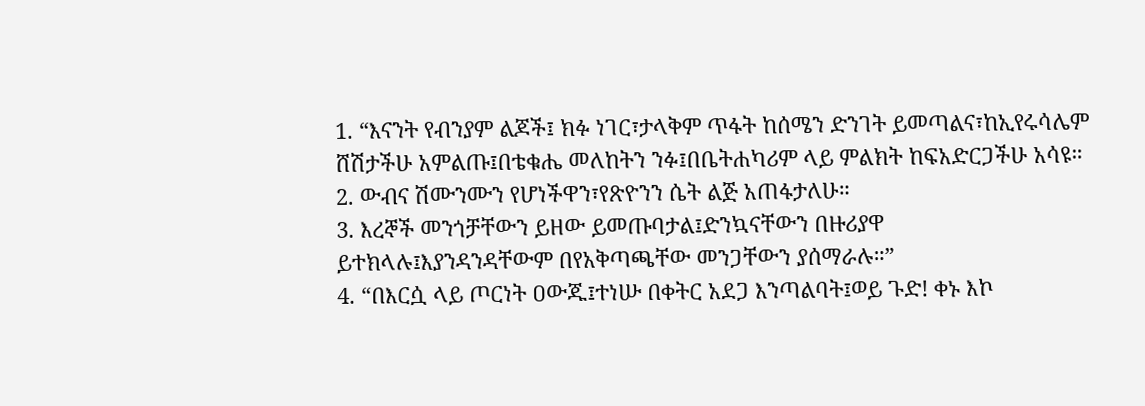1. “እናንት የብንያም ልጆች፤ ክፉ ነገር፣ታላቅም ጥፋት ከሰሜን ድንገት ይመጣልና፣ከኢየሩሳሌም ሸሽታችሁ አምልጡ፤በቴቁሔ መለከትን ንፉ፤በቤትሐካሪም ላይ ምልክት ከፍአድርጋችሁ አሳዩ።
2. ውብና ሽሙንሙን የሆነችዋን፣የጽዮንን ሴት ልጅ አጠፋታለሁ።
3. እረኞች መንጎቻቸውን ይዘው ይመጡባታል፤ድንኳናቸውን በዙሪያዋ ይተክላሉ፤እያንዳንዳቸውም በየአቅጣጫቸው መንጋቸውን ያሰማራሉ።”
4. “በእርሷ ላይ ጦርነት ዐውጁ፤ተነሡ በቀትር አደጋ እንጣልባት፤ወይ ጉድ! ቀኑ እኮ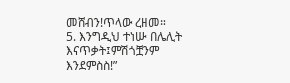መሸብን!ጥላው ረዘመ።
5. እንግዲህ ተነሡ በሌሊት እናጥቃት፤ምሽጎቿንም እንደምስስ!”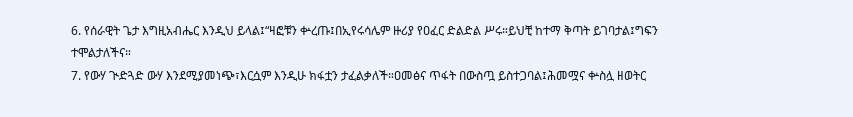6. የሰራዊት ጌታ እግዚአብሔር እንዲህ ይላል፤“ዛፎቹን ቍረጡ፤በኢየሩሳሌም ዙሪያ የዐፈር ድልድል ሥሩ።ይህቺ ከተማ ቅጣት ይገባታል፤ግፍን ተሞልታለችና።
7. የውሃ ጒድጓድ ውሃ እንደሚያመነጭ፣እርሷም እንዲሁ ክፋቷን ታፈልቃለች።ዐመፅና ጥፋት በውስጧ ይስተጋባል፤ሕመሟና ቍስሏ ዘወትር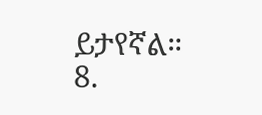ይታየኛል።
8.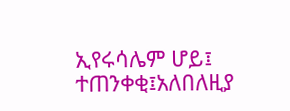ኢየሩሳሌም ሆይ፤ ተጠንቀቂ፤አለበለዚያ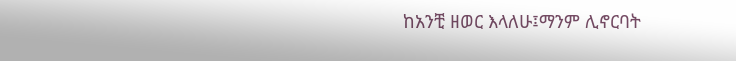ከአንቺ ዘወር እላለሁ፤ማንም ሊኖርባት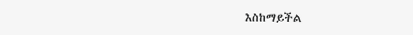እስከማይችል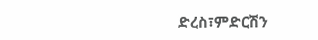ድረስ፣ምድርሽን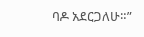ባዶ አደርጋለሁ።”